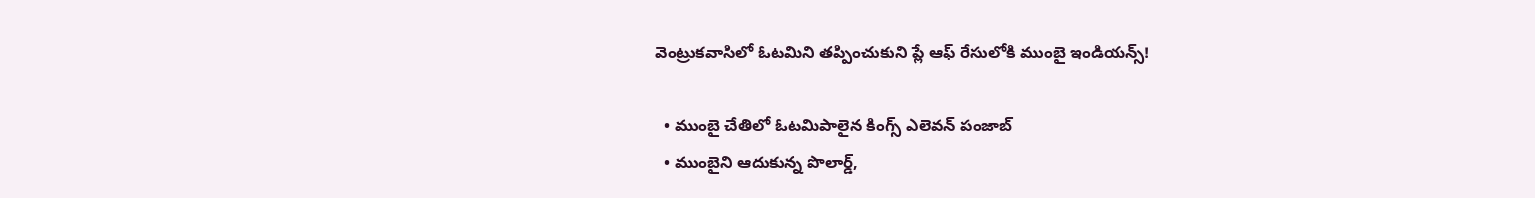వెంట్రుకవాసిలో ఓటమిని తప్పించుకుని ప్లే ఆఫ్ రేసులోకి ముంబై ఇండియన్స్!

  • ముంబై చేతిలో ఓటమిపాలైన కింగ్స్ ఎలెవన్ పంజాబ్
  • ముంబైని ఆదుకున్న పొలార్డ్,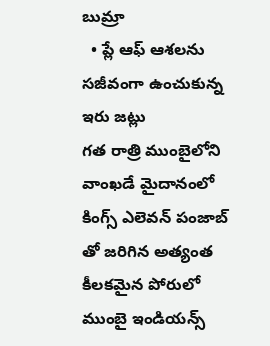బుమ్రా
  • ప్లే ఆఫ్ ఆశలను సజీవంగా ఉంచుకున్న ఇరు జట్లు
గత రాత్రి ముంబైలోని వాంఖడే మైదానంలో కింగ్స్ ఎలెవన్ పంజాబ్ తో జరిగిన అత్యంత కీలకమైన పోరులో ముంబై ఇండియన్స్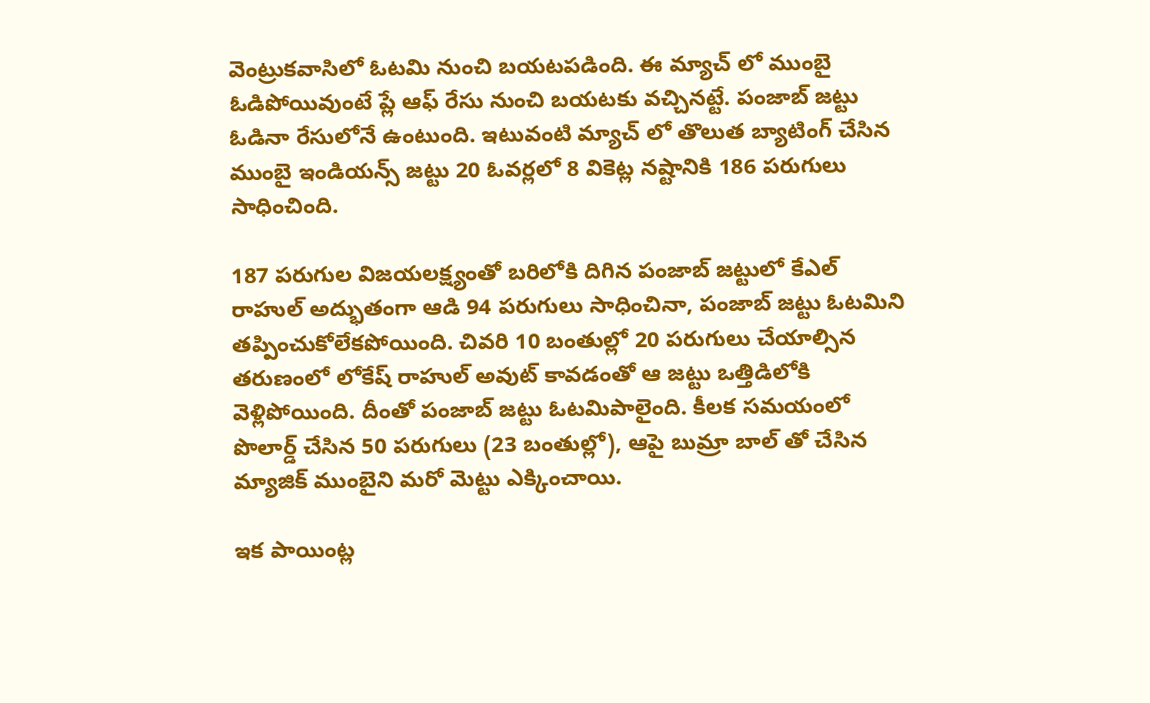వెంట్రుకవాసిలో ఓటమి నుంచి బయటపడింది. ఈ మ్యాచ్ లో ముంబై ఓడిపోయివుంటే ప్లే ఆఫ్ రేసు నుంచి బయటకు వచ్చినట్టే. పంజాబ్ జట్టు ఓడినా రేసులోనే ఉంటుంది. ఇటువంటి మ్యాచ్ లో తొలుత బ్యాటింగ్ చేసిన ముంబై ఇండియన్స్ జట్టు 20 ఓవర్లలో 8 వికెట్ల నష్టానికి 186 పరుగులు సాధించింది.

187 పరుగుల విజయలక్ష్యంతో బరిలోకి దిగిన పంజాబ్ జట్టులో కేఎల్ రాహుల్ అద్భుతంగా ఆడి 94 పరుగులు సాధించినా, పంజాబ్ జట్టు ఓటమిని తప్పించుకోలేకపోయింది. చివరి 10 బంతుల్లో 20 పరుగులు చేయాల్సిన తరుణంలో లోకేష్ రాహుల్ అవుట్ కావడంతో ఆ జట్టు ఒత్తిడిలోకి వెళ్లిపోయింది. దీంతో పంజాబ్ జట్టు ఓటమిపాలైంది. కీలక సమయంలో పొలార్డ్ చేసిన 50 పరుగులు (23 బంతుల్లో), ఆపై బుమ్రా బాల్ తో చేసిన మ్యాజిక్ ముంబైని మరో మెట్టు ఎక్కించాయి.

ఇక పాయింట్ల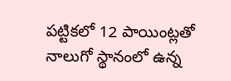పట్టికలో 12 పాయింట్లతో నాలుగో స్థానంలో ఉన్న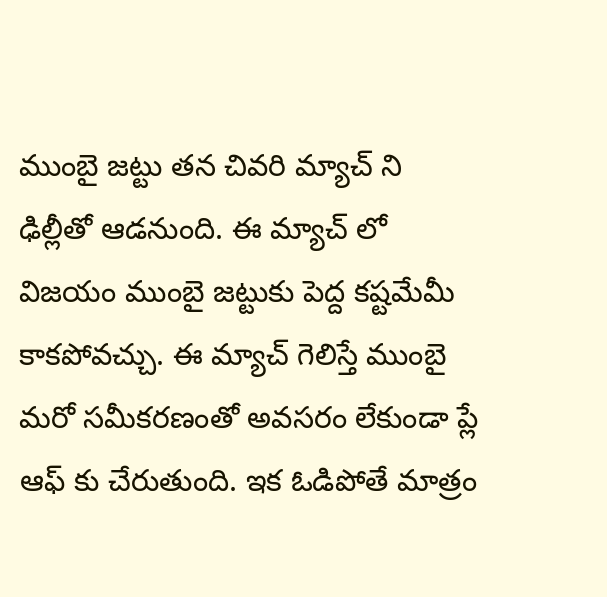ముంబై జట్టు తన చివరి మ్యాచ్ ని ఢిల్లీతో ఆడనుంది. ఈ మ్యాచ్ లో విజయం ముంబై జట్టుకు పెద్ద కష్టమేమీ కాకపోవచ్చు. ఈ మ్యాచ్ గెలిస్తే ముంబై మరో సమీకరణంతో అవసరం లేకుండా ప్లే ఆఫ్ కు చేరుతుంది. ఇక ఓడిపోతే మాత్రం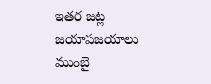ఇతర జట్ల జయాపజయాలు ముంబై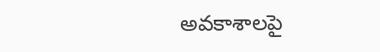అవకాశాలపై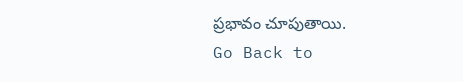ప్రభావం చూపుతాయి.
Go Back to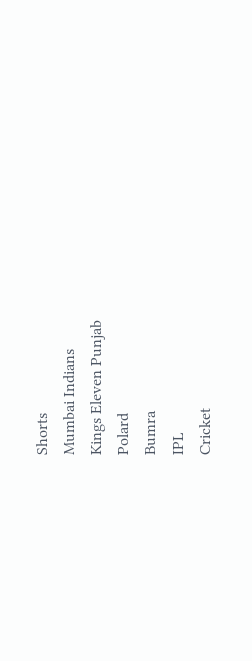Shorts
Mumbai Indians
Kings Eleven Punjab
Polard
Bumra
IPL
Cricket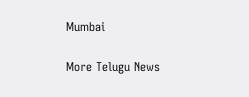Mumbai

More Telugu News